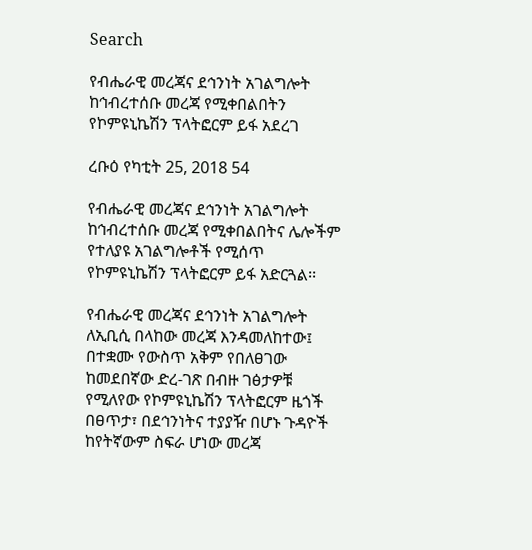Search

የብሔራዊ መረጃና ደኅንነት አገልግሎት ከኅብረተሰቡ መረጃ የሚቀበልበትን የኮምዩኒኬሽን ፕላትፎርም ይፋ አደረገ

ረቡዕ የካቲት 25, 2018 54

የብሔራዊ መረጃና ደኅንነት አገልግሎት ከኅብረተሰቡ መረጃ የሚቀበልበትና ሌሎችም የተለያዩ አገልግሎቶች የሚሰጥ የኮምዩኒኬሽን ፕላትፎርም ይፋ አድርጓል፡፡

የብሔራዊ መረጃና ደኅንነት አገልግሎት ለኢቢሲ በላከው መረጃ እንዳመለከተው፤ በተቋሙ የውስጥ አቅም የበለፀገው ከመደበኛው ድረ-ገጽ በብዙ ገፅታዎቹ የሚለየው የኮምዩኒኬሽን ፕላትፎርም ዜጎች በፀጥታ፣ በደኅንነትና ተያያዥ በሆኑ ጉዳዮች ከየትኛውም ስፍራ ሆነው መረጃ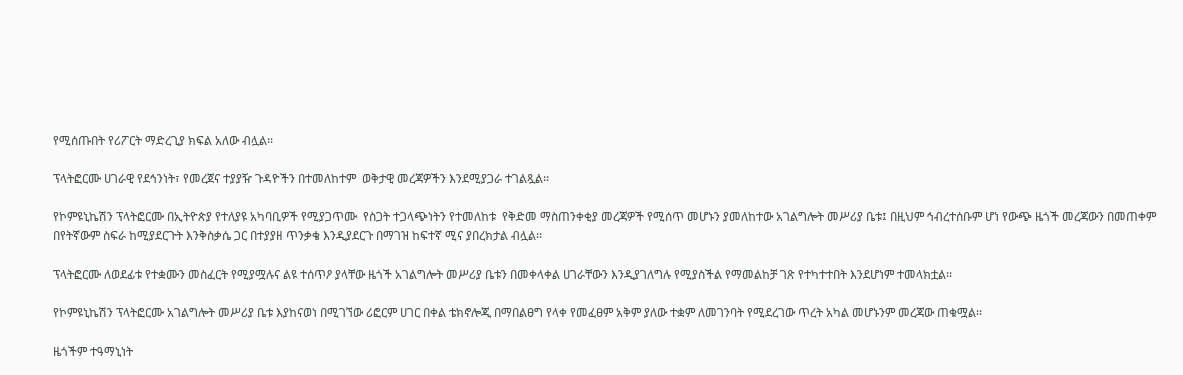የሚሰጡበት የሪፖርት ማድረጊያ ክፍል አለው ብሏል፡፡

ፕላትፎርሙ ሀገራዊ የደኅንነት፣ የመረጀና ተያያዥ ጉዳዮችን በተመለከተም  ወቅታዊ መረጃዎችን እንደሚያጋራ ተገልጿል፡፡

የኮምዩኒኬሽን ፕላትፎርሙ በኢትዮጵያ የተለያዩ አካባቢዎች የሚያጋጥሙ  የስጋት ተጋላጭነትን የተመለከቱ  የቅድመ ማስጠንቀቂያ መረጃዎች የሚሰጥ መሆኑን ያመለከተው አገልግሎት መሥሪያ ቤቱ፤ በዚህም ኅብረተሰቡም ሆነ የውጭ ዜጎች መረጃውን በመጠቀም በየትኛውም ስፍራ ከሚያደርጉት እንቅስቃሴ ጋር በተያያዘ ጥንቃቄ እንዲያደርጉ በማገዝ ከፍተኛ ሚና ያበረክታል ብሏል፡፡

ፕላትፎርሙ ለወደፊቱ የተቋሙን መስፈርት የሚያሟሉና ልዩ ተሰጥዖ ያላቸው ዜጎች አገልግሎት መሥሪያ ቤቱን በመቀላቀል ሀገራቸውን እንዲያገለግሉ የሚያስችል የማመልከቻ ገጽ የተካተተበት እንደሆነም ተመላክቷል፡፡

የኮምዩኒኬሽን ፕላትፎርሙ አገልግሎት መሥሪያ ቤቱ እያከናወነ በሚገኘው ሪፎርም ሀገር በቀል ቴክኖሎጂ በማበልፀግ የላቀ የመፈፀም አቅም ያለው ተቋም ለመገንባት የሚደረገው ጥረት አካል መሆኑንም መረጃው ጠቁሟል፡፡

ዜጎችም ተዓማኒነት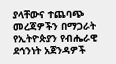ያላቸውና ተጨባጭ መረጃዎችን በማጋራት የኢትዮጵያን የብሔራዊ ደኅንነት አጀንዳዎች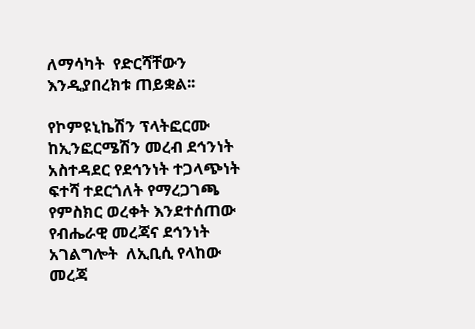ለማሳካት  የድርሻቸውን እንዲያበረክቱ ጠይቋል፡፡

የኮምዩኒኬሽን ፕላትፎርሙ ከኢንፎርሜሽን መረብ ደኅንነት አስተዳደር የደኅንነት ተጋላጭነት ፍተሻ ተደርጎለት የማረጋገጫ የምስክር ወረቀት እንደተሰጠው የብሔራዊ መረጃና ደኅንነት አገልግሎት  ለኢቢሲ የላከው መረጃ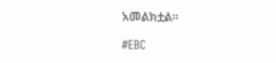አመልክቷል፡፡

#EBC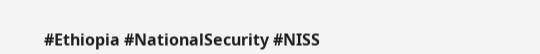#Ethiopia #NationalSecurity #NISS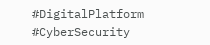#DigitalPlatform #CyberSecurity